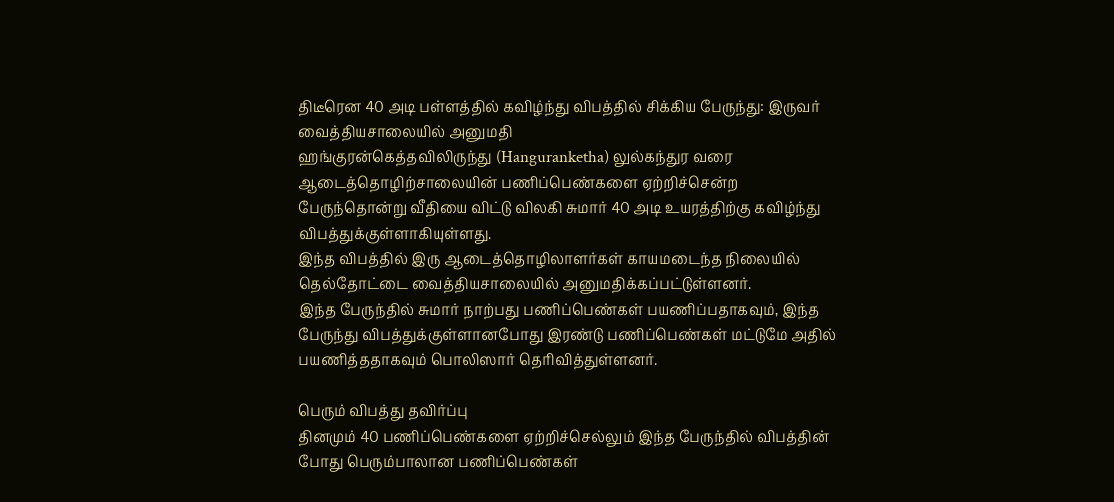திடீரென 40 அடி பள்ளத்தில் கவிழ்ந்து விபத்தில் சிக்கிய பேருந்து: இருவர் வைத்தியசாலையில் அனுமதி
ஹங்குரன்கெத்தவிலிருந்து (Hanguranketha) லுல்கந்துர வரை ஆடைத்தொழிற்சாலையின் பணிப்பெண்களை ஏற்றிச்சென்ற பேருந்தொன்று வீதியை விட்டு விலகி சுமார் 40 அடி உயரத்திற்கு கவிழ்ந்து விபத்துக்குள்ளாகியுள்ளது.
இந்த விபத்தில் இரு ஆடைத்தொழிலாளர்கள் காயமடைந்த நிலையில் தெல்தோட்டை வைத்தியசாலையில் அனுமதிக்கப்பட்டுள்ளனர்.
இந்த பேருந்தில் சுமார் நாற்பது பணிப்பெண்கள் பயணிப்பதாகவும், இந்த பேருந்து விபத்துக்குள்ளானபோது இரண்டு பணிப்பெண்கள் மட்டுமே அதில் பயணித்ததாகவும் பொலிஸார் தெரிவித்துள்ளனர்.

பெரும் விபத்து தவிர்ப்பு
தினமும் 40 பணிப்பெண்களை ஏற்றிச்செல்லும் இந்த பேருந்தில் விபத்தின் போது பெரும்பாலான பணிப்பெண்கள்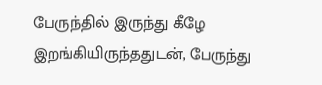பேருந்தில் இருந்து கீழே இறங்கியிருந்ததுடன், பேருந்து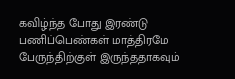கவிழ்ந்த போது இரண்டு பணிப்பெண்கள் மாத்திரமே பேருந்திற்குள் இருந்ததாகவும்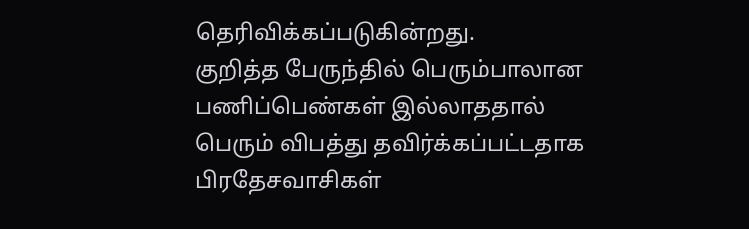தெரிவிக்கப்படுகின்றது.
குறித்த பேருந்தில் பெரும்பாலான பணிப்பெண்கள் இல்லாததால் பெரும் விபத்து தவிர்க்கப்பட்டதாக பிரதேசவாசிகள்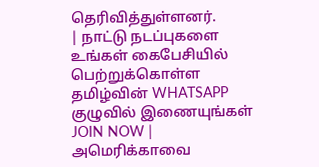தெரிவித்துள்ளனர்.
| நாட்டு நடப்புகளை உங்கள் கைபேசியில் பெற்றுக்கொள்ள தமிழ்வின் WHATSAPP குழுவில் இணையுங்கள் JOIN NOW |
அமெரிக்காவை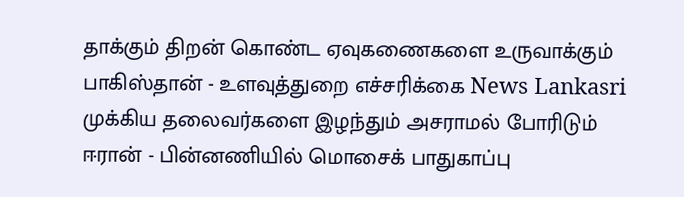தாக்கும் திறன் கொண்ட ஏவுகணைகளை உருவாக்கும் பாகிஸ்தான் - உளவுத்துறை எச்சரிக்கை News Lankasri
முக்கிய தலைவர்களை இழந்தும் அசராமல் போரிடும் ஈரான் - பின்னணியில் மொசைக் பாதுகாப்பு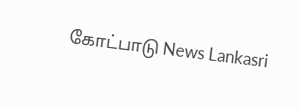கோட்பாடு News Lankasri